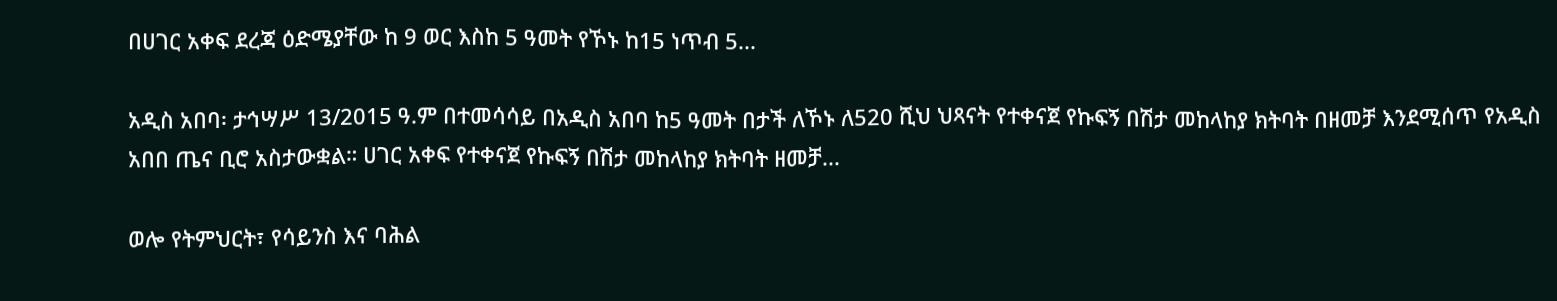በሀገር አቀፍ ደረጃ ዕድሜያቸው ከ 9 ወር እስከ 5 ዓመት የኾኑ ከ15 ነጥብ 5...

አዲስ አበባ፡ ታኅሣሥ 13/2015 ዓ.ም በተመሳሳይ በአዲስ አበባ ከ5 ዓመት በታች ለኾኑ ለ520 ሺህ ህጻናት የተቀናጀ የኩፍኝ በሽታ መከላከያ ክትባት በዘመቻ እንደሚሰጥ የአዲስ አበበ ጤና ቢሮ አስታውቋል። ሀገር አቀፍ የተቀናጀ የኩፍኝ በሽታ መከላከያ ክትባት ዘመቻ...

ወሎ የትምህርት፣ የሳይንስ እና ባሕል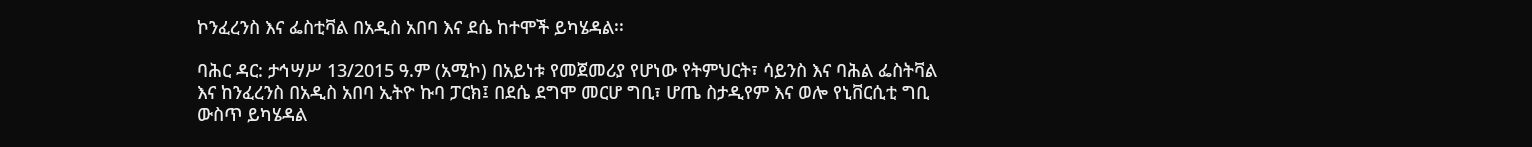ኮንፈረንስ እና ፌስቲቫል በአዲስ አበባ እና ደሴ ከተሞች ይካሄዳል፡፡

ባሕር ዳር: ታኅሣሥ 13/2015 ዓ.ም (አሚኮ) በአይነቱ የመጀመሪያ የሆነው የትምህርት፣ ሳይንስ እና ባሕል ፌስትቫል እና ከንፈረንስ በአዲስ አበባ ኢትዮ ኩባ ፓርክ፤ በደሴ ደግሞ መርሆ ግቢ፣ ሆጤ ስታዲየም እና ወሎ የኒቨርሲቲ ግቢ ውስጥ ይካሄዳል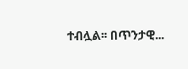ተብሏል፡፡ በጥንታዊ...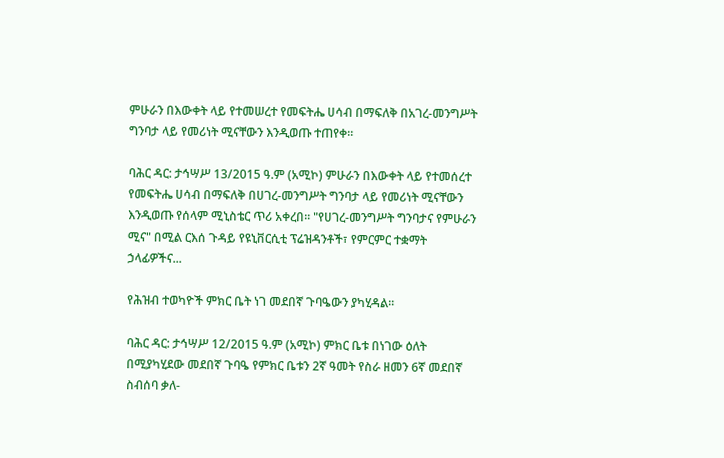ምሁራን በእውቀት ላይ የተመሠረተ የመፍትሔ ሀሳብ በማፍለቅ በአገረ-መንግሥት ግንባታ ላይ የመሪነት ሚናቸውን እንዲወጡ ተጠየቀ።

ባሕር ዳር: ታኅሣሥ 13/2015 ዓ.ም (አሚኮ) ምሁራን በእውቀት ላይ የተመሰረተ የመፍትሔ ሀሳብ በማፍለቅ በሀገረ-መንግሥት ግንባታ ላይ የመሪነት ሚናቸውን እንዲወጡ የሰላም ሚኒስቴር ጥሪ አቀረበ፡፡ "የሀገረ-መንግሥት ግንባታና የምሁራን ሚና" በሚል ርእሰ ጉዳይ የዩኒቨርሲቲ ፕሬዝዳንቶች፣ የምርምር ተቋማት ኃላፊዎችና...

የሕዝብ ተወካዮች ምክር ቤት ነገ መደበኛ ጉባዔውን ያካሂዳል።

ባሕር ዳር: ታኅሣሥ 12/2015 ዓ.ም (አሚኮ) ምክር ቤቱ በነገው ዕለት በሚያካሂደው መደበኛ ጉባዔ የምክር ቤቱን 2ኛ ዓመት የስራ ዘመን 6ኛ መደበኛ ስብሰባ ቃለ-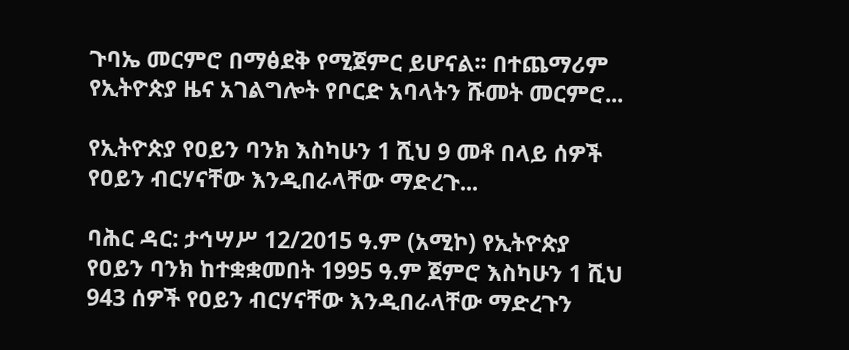ጉባኤ መርምሮ በማፅደቅ የሚጀምር ይሆናል፡፡ በተጨማሪም የኢትዮጵያ ዜና አገልግሎት የቦርድ አባላትን ሹመት መርምሮ...

የኢትዮጵያ የዐይን ባንክ እስካሁን 1 ሺህ 9 መቶ በላይ ሰዎች የዐይን ብርሃናቸው እንዲበራላቸው ማድረጉ...

ባሕር ዳር: ታኅሣሥ 12/2015 ዓ.ም (አሚኮ) የኢትዮጵያ የዐይን ባንክ ከተቋቋመበት 1995 ዓ.ም ጀምሮ እስካሁን 1 ሺህ 943 ሰዎች የዐይን ብርሃናቸው እንዲበራላቸው ማድረጉን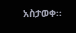አስታወቀ፡፡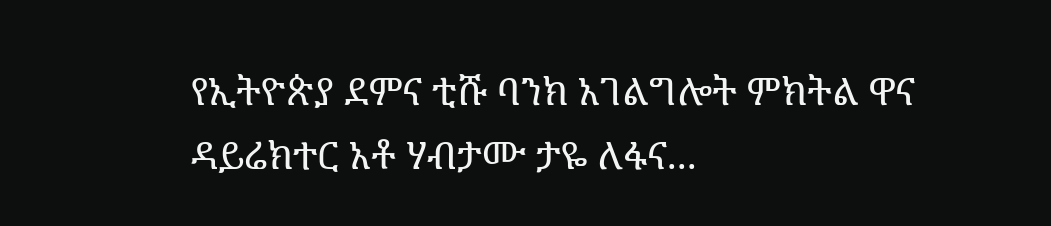የኢትዮጵያ ደምና ቲሹ ባንክ አገልግሎት ምክትል ዋና ዳይሬክተር አቶ ሃብታሙ ታዬ ለፋና...